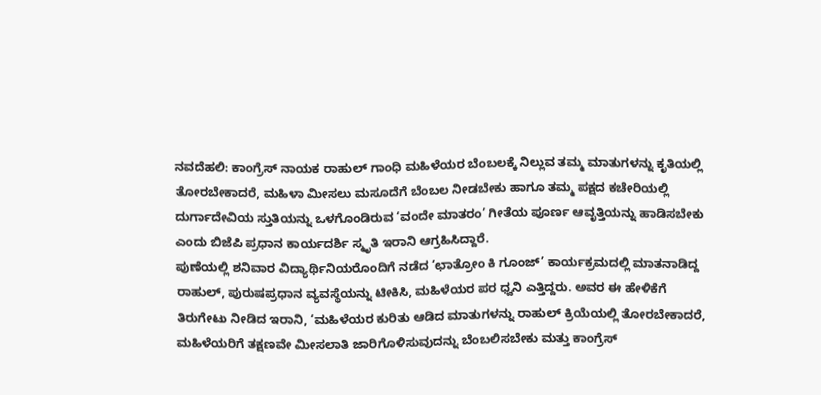ನವದೆಹಲಿ: ಕಾಂಗ್ರೆಸ್ ನಾಯಕ ರಾಹುಲ್ ಗಾಂಧಿ ಮಹಿಳೆಯರ ಬೆಂಬಲಕ್ಕೆ ನಿಲ್ಲುವ ತಮ್ಮ ಮಾತುಗಳನ್ನು ಕೃತಿಯಲ್ಲಿ ತೋರಬೇಕಾದರೆ, ಮಹಿಳಾ ಮೀಸಲು ಮಸೂದೆಗೆ ಬೆಂಬಲ ನೀಡಬೇಕು ಹಾಗೂ ತಮ್ಮ ಪಕ್ಷದ ಕಚೇರಿಯಲ್ಲಿ ದುರ್ಗಾದೇವಿಯ ಸ್ತುತಿಯನ್ನು ಒಳಗೊಂಡಿರುವ ‘ವಂದೇ ಮಾತರಂ’ ಗೀತೆಯ ಪೂರ್ಣ ಆವೃತ್ತಿಯನ್ನು ಹಾಡಿಸಬೇಕು ಎಂದು ಬಿಜೆಪಿ ಪ್ರಧಾನ ಕಾರ್ಯದರ್ಶಿ ಸ್ಮೃತಿ ಇರಾನಿ ಆಗ್ರಹಿಸಿದ್ದಾರೆ.
ಪುಣೆಯಲ್ಲಿ ಶನಿವಾರ ವಿದ್ಯಾರ್ಥಿನಿಯರೊಂದಿಗೆ ನಡೆದ ‘ಛಾತ್ರೋಂ ಕಿ ಗೂಂಜ್’ ಕಾರ್ಯಕ್ರಮದಲ್ಲಿ ಮಾತನಾಡಿದ್ದ ರಾಹುಲ್, ಪುರುಷಪ್ರಧಾನ ವ್ಯವಸ್ಥೆಯನ್ನು ಟೀಕಿಸಿ, ಮಹಿಳೆಯರ ಪರ ಧ್ವನಿ ಎತ್ತಿದ್ದರು. ಅವರ ಈ ಹೇಳಿಕೆಗೆ ತಿರುಗೇಟು ನೀಡಿದ ಇರಾನಿ, ‘ಮಹಿಳೆಯರ ಕುರಿತು ಆಡಿದ ಮಾತುಗಳನ್ನು ರಾಹುಲ್ ಕ್ರಿಯೆಯಲ್ಲಿ ತೋರಬೇಕಾದರೆ, ಮಹಿಳೆಯರಿಗೆ ತಕ್ಷಣವೇ ಮೀಸಲಾತಿ ಜಾರಿಗೊಳಿಸುವುದನ್ನು ಬೆಂಬಲಿಸಬೇಕು ಮತ್ತು ಕಾಂಗ್ರೆಸ್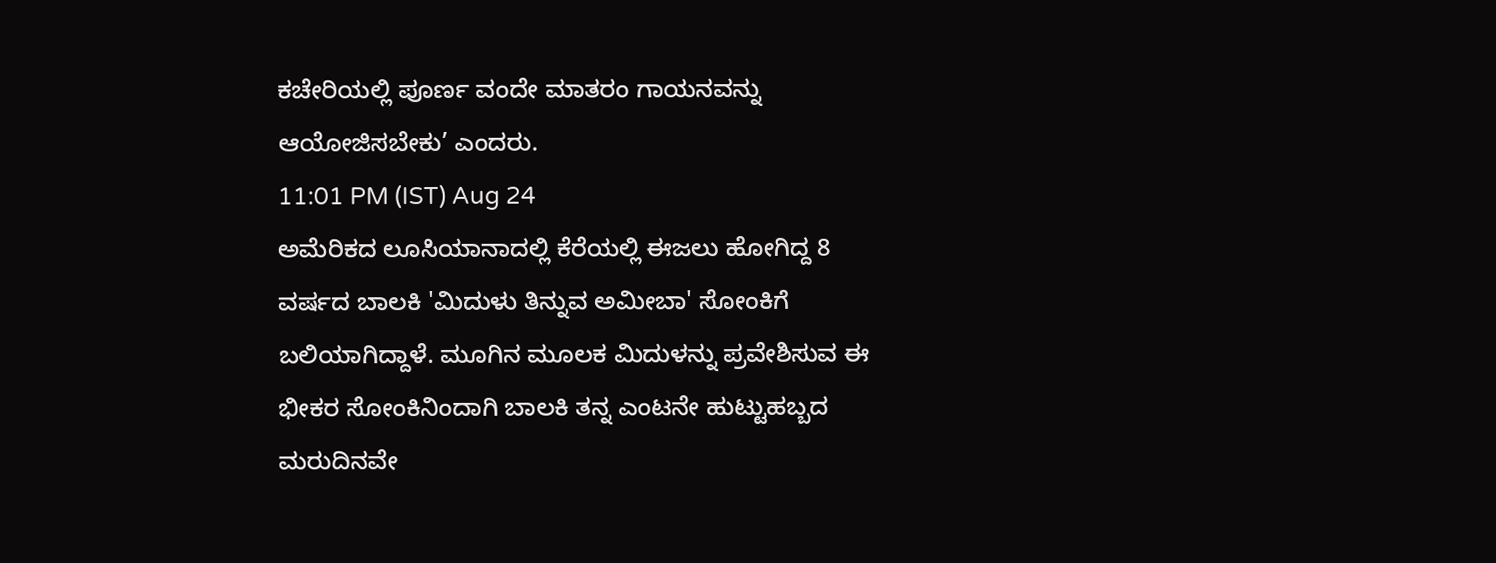ಕಚೇರಿಯಲ್ಲಿ ಪೂರ್ಣ ವಂದೇ ಮಾತರಂ ಗಾಯನವನ್ನು ಆಯೋಜಿಸಬೇಕು’ ಎಂದರು.
11:01 PM (IST) Aug 24
ಅಮೆರಿಕದ ಲೂಸಿಯಾನಾದಲ್ಲಿ ಕೆರೆಯಲ್ಲಿ ಈಜಲು ಹೋಗಿದ್ದ 8 ವರ್ಷದ ಬಾಲಕಿ 'ಮಿದುಳು ತಿನ್ನುವ ಅಮೀಬಾ' ಸೋಂಕಿಗೆ ಬಲಿಯಾಗಿದ್ದಾಳೆ. ಮೂಗಿನ ಮೂಲಕ ಮಿದುಳನ್ನು ಪ್ರವೇಶಿಸುವ ಈ ಭೀಕರ ಸೋಂಕಿನಿಂದಾಗಿ ಬಾಲಕಿ ತನ್ನ ಎಂಟನೇ ಹುಟ್ಟುಹಬ್ಬದ ಮರುದಿನವೇ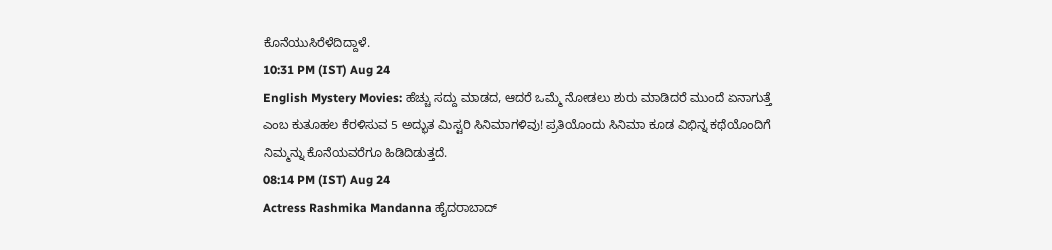ಕೊನೆಯುಸಿರೆಳೆದಿದ್ದಾಳೆ.
10:31 PM (IST) Aug 24
English Mystery Movies: ಹೆಚ್ಚು ಸದ್ದು ಮಾಡದ, ಆದರೆ ಒಮ್ಮೆ ನೋಡಲು ಶುರು ಮಾಡಿದರೆ ಮುಂದೆ ಏನಾಗುತ್ತೆ ಎಂಬ ಕುತೂಹಲ ಕೆರಳಿಸುವ 5 ಅದ್ಭುತ ಮಿಸ್ಟರಿ ಸಿನಿಮಾಗಳಿವು! ಪ್ರತಿಯೊಂದು ಸಿನಿಮಾ ಕೂಡ ವಿಭಿನ್ನ ಕಥೆಯೊಂದಿಗೆ ನಿಮ್ಮನ್ನು ಕೊನೆಯವರೆಗೂ ಹಿಡಿದಿಡುತ್ತದೆ.
08:14 PM (IST) Aug 24
Actress Rashmika Mandanna ಹೈದರಾಬಾದ್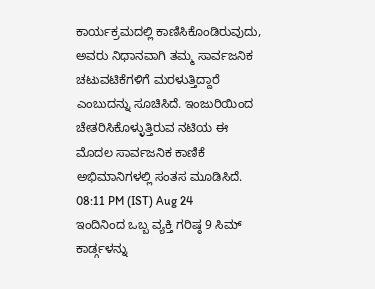ಕಾರ್ಯಕ್ರಮದಲ್ಲಿ ಕಾಣಿಸಿಕೊಂಡಿರುವುದು, ಅವರು ನಿಧಾನವಾಗಿ ತಮ್ಮ ಸಾರ್ವಜನಿಕ ಚಟುವಟಿಕೆಗಳಿಗೆ ಮರಳುತ್ತಿದ್ದಾರೆ ಎಂಬುದನ್ನು ಸೂಚಿಸಿದೆ. ಇಂಜುರಿಯಿಂದ ಚೇತರಿಸಿಕೊಳ್ಳುತ್ತಿರುವ ನಟಿಯ ಈ ಮೊದಲ ಸಾರ್ವಜನಿಕ ಕಾಣಿಕೆ ಅಭಿಮಾನಿಗಳಲ್ಲಿ ಸಂತಸ ಮೂಡಿಸಿದೆ.
08:11 PM (IST) Aug 24
ಇಂದಿನಿಂದ ಒಬ್ಬ ವ್ಯಕ್ತಿ ಗರಿಷ್ಠ 9 ಸಿಮ್ ಕಾರ್ಡ್ಗಳನ್ನು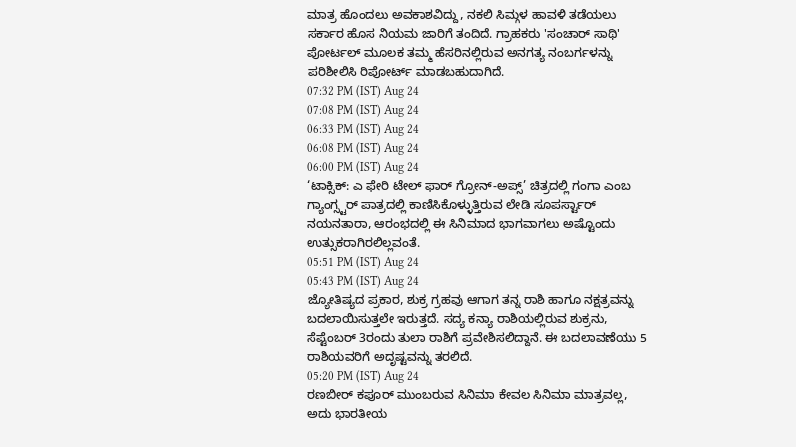ಮಾತ್ರ ಹೊಂದಲು ಅವಕಾಶವಿದ್ದು, ನಕಲಿ ಸಿಮ್ಗಳ ಹಾವಳಿ ತಡೆಯಲು ಸರ್ಕಾರ ಹೊಸ ನಿಯಮ ಜಾರಿಗೆ ತಂದಿದೆ. ಗ್ರಾಹಕರು 'ಸಂಚಾರ್ ಸಾಥಿ' ಪೋರ್ಟಲ್ ಮೂಲಕ ತಮ್ಮ ಹೆಸರಿನಲ್ಲಿರುವ ಅನಗತ್ಯ ನಂಬರ್ಗಳನ್ನು ಪರಿಶೀಲಿಸಿ ರಿಪೋರ್ಟ್ ಮಾಡಬಹುದಾಗಿದೆ.
07:32 PM (IST) Aug 24
07:08 PM (IST) Aug 24
06:33 PM (IST) Aug 24
06:08 PM (IST) Aug 24
06:00 PM (IST) Aug 24
‘ಟಾಕ್ಸಿಕ್: ಎ ಫೇರಿ ಟೇಲ್ ಫಾರ್ ಗ್ರೋನ್-ಅಪ್ಸ್’ ಚಿತ್ರದಲ್ಲಿ ಗಂಗಾ ಎಂಬ ಗ್ಯಾಂಗ್ಸ್ಟರ್ ಪಾತ್ರದಲ್ಲಿ ಕಾಣಿಸಿಕೊಳ್ಳುತ್ತಿರುವ ಲೇಡಿ ಸೂಪರ್ಸ್ಟಾರ್ ನಯನತಾರಾ, ಆರಂಭದಲ್ಲಿ ಈ ಸಿನಿಮಾದ ಭಾಗವಾಗಲು ಅಷ್ಟೊಂದು ಉತ್ಸುಕರಾಗಿರಲಿಲ್ಲವಂತೆ.
05:51 PM (IST) Aug 24
05:43 PM (IST) Aug 24
ಜ್ಯೋತಿಷ್ಯದ ಪ್ರಕಾರ, ಶುಕ್ರ ಗ್ರಹವು ಆಗಾಗ ತನ್ನ ರಾಶಿ ಹಾಗೂ ನಕ್ಷತ್ರವನ್ನು ಬದಲಾಯಿಸುತ್ತಲೇ ಇರುತ್ತದೆ. ಸದ್ಯ ಕನ್ಯಾ ರಾಶಿಯಲ್ಲಿರುವ ಶುಕ್ರನು, ಸೆಪ್ಟೆಂಬರ್ 3ರಂದು ತುಲಾ ರಾಶಿಗೆ ಪ್ರವೇಶಿಸಲಿದ್ದಾನೆ. ಈ ಬದಲಾವಣೆಯು 5 ರಾಶಿಯವರಿಗೆ ಅದೃಷ್ಟವನ್ನು ತರಲಿದೆ.
05:20 PM (IST) Aug 24
ರಣಬೀರ್ ಕಪೂರ್ ಮುಂಬರುವ ಸಿನಿಮಾ ಕೇವಲ ಸಿನಿಮಾ ಮಾತ್ರವಲ್ಲ, ಅದು ಭಾರತೀಯ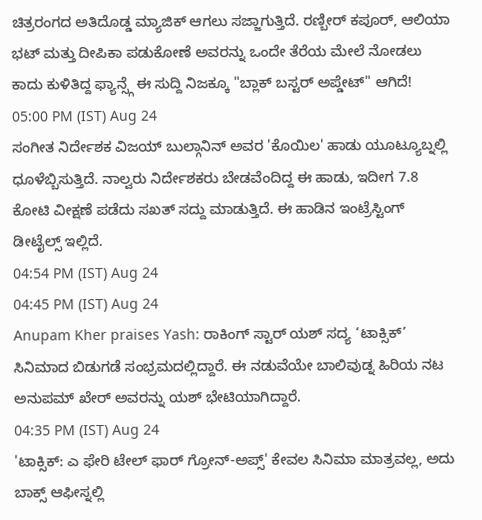ಚಿತ್ರರಂಗದ ಅತಿದೊಡ್ಡ ಮ್ಯಾಜಿಕ್ ಆಗಲು ಸಜ್ಜಾಗುತ್ತಿದೆ. ರಣ್ಬೀರ್ ಕಪೂರ್, ಆಲಿಯಾ ಭಟ್ ಮತ್ತು ದೀಪಿಕಾ ಪಡುಕೋಣೆ ಅವರನ್ನು ಒಂದೇ ತೆರೆಯ ಮೇಲೆ ನೋಡಲು ಕಾದು ಕುಳಿತಿದ್ದ ಫ್ಯಾನ್ಸ್ಗೆ ಈ ಸುದ್ದಿ ನಿಜಕ್ಕೂ "ಬ್ಲಾಕ್ ಬಸ್ಟರ್ ಅಪ್ಡೇಟ್" ಆಗಿದೆ!
05:00 PM (IST) Aug 24
ಸಂಗೀತ ನಿರ್ದೇಶಕ ವಿಜಯ್ ಬುಲ್ಗಾನಿನ್ ಅವರ 'ಕೊಯಿಲ' ಹಾಡು ಯೂಟ್ಯೂಬ್ನಲ್ಲಿ ಧೂಳೆಬ್ಬಿಸುತ್ತಿದೆ. ನಾಲ್ವರು ನಿರ್ದೇಶಕರು ಬೇಡವೆಂದಿದ್ದ ಈ ಹಾಡು, ಇದೀಗ 7.8 ಕೋಟಿ ವೀಕ್ಷಣೆ ಪಡೆದು ಸಖತ್ ಸದ್ದು ಮಾಡುತ್ತಿದೆ. ಈ ಹಾಡಿನ ಇಂಟ್ರೆಸ್ಟಿಂಗ್ ಡೀಟೈಲ್ಸ್ ಇಲ್ಲಿದೆ.
04:54 PM (IST) Aug 24
04:45 PM (IST) Aug 24
Anupam Kher praises Yash: ರಾಕಿಂಗ್ ಸ್ಟಾರ್ ಯಶ್ ಸದ್ಯ ‘ಟಾಕ್ಸಿಕ್’ ಸಿನಿಮಾದ ಬಿಡುಗಡೆ ಸಂಭ್ರಮದಲ್ಲಿದ್ದಾರೆ. ಈ ನಡುವೆಯೇ ಬಾಲಿವುಡ್ನ ಹಿರಿಯ ನಟ ಅನುಪಮ್ ಖೇರ್ ಅವರನ್ನು ಯಶ್ ಭೇಟಿಯಾಗಿದ್ದಾರೆ.
04:35 PM (IST) Aug 24
'ಟಾಕ್ಸಿಕ್: ಎ ಫೇರಿ ಟೇಲ್ ಫಾರ್ ಗ್ರೋನ್-ಅಪ್ಸ್' ಕೇವಲ ಸಿನಿಮಾ ಮಾತ್ರವಲ್ಲ, ಅದು ಬಾಕ್ಸ್ ಆಫೀಸ್ನಲ್ಲಿ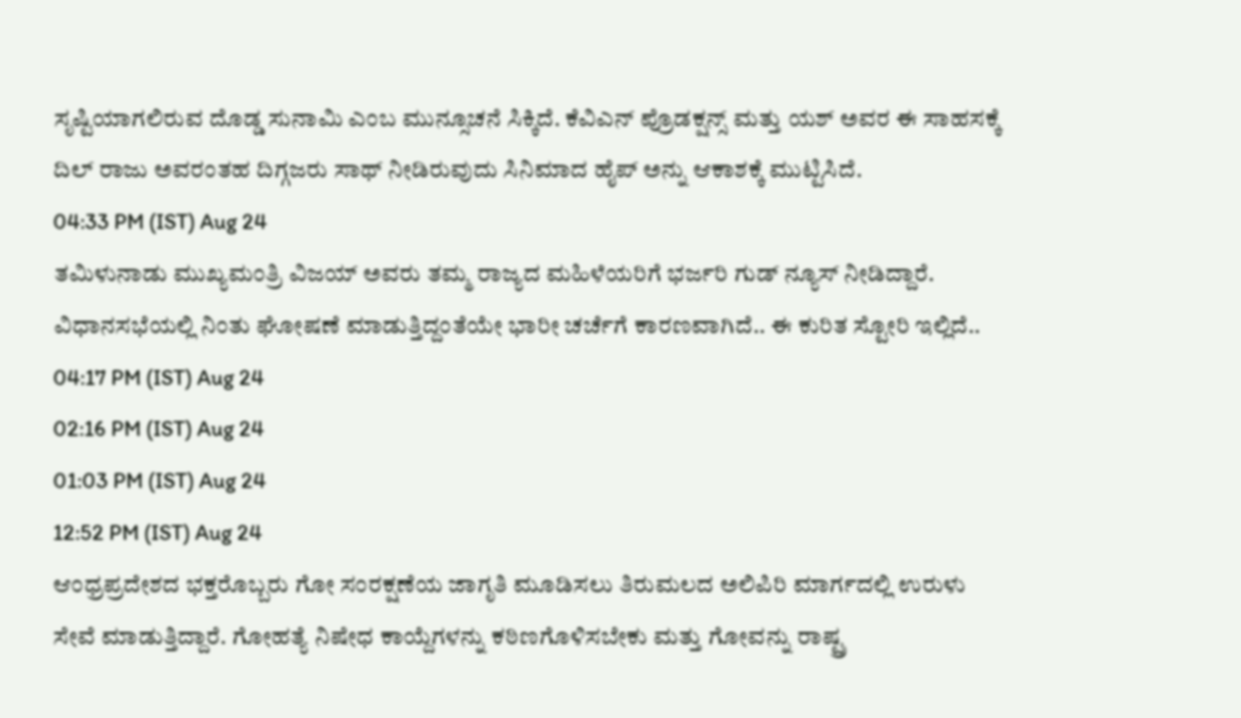ಸೃಷ್ಟಿಯಾಗಲಿರುವ ದೊಡ್ಡ ಸುನಾಮಿ ಎಂಬ ಮುನ್ಸೂಚನೆ ಸಿಕ್ಕಿದೆ. ಕೆವಿಎನ್ ಪ್ರೊಡಕ್ಷನ್ಸ್ ಮತ್ತು ಯಶ್ ಅವರ ಈ ಸಾಹಸಕ್ಕೆ ದಿಲ್ ರಾಜು ಅವರಂತಹ ದಿಗ್ಗಜರು ಸಾಥ್ ನೀಡಿರುವುದು ಸಿನಿಮಾದ ಹೈಪ್ ಅನ್ನು ಆಕಾಶಕ್ಕೆ ಮುಟ್ಟಿಸಿದೆ.
04:33 PM (IST) Aug 24
ತಮಿಳುನಾಡು ಮುಖ್ಯಮಂತ್ರಿ ವಿಜಯ್ ಅವರು ತಮ್ಮ ರಾಜ್ಯದ ಮಹಿಳೆಯರಿಗೆ ಭರ್ಜರಿ ಗುಡ್ ನ್ಯೂಸ್ ನೀಡಿದ್ದಾರೆ. ವಿಧಾನಸಭೆಯಲ್ಲಿ ನಿಂತು ಘೋಷಣೆ ಮಾಡುತ್ತಿದ್ದಂತೆಯೇ ಭಾರೀ ಚರ್ಚೆಗೆ ಕಾರಣವಾಗಿದೆ.. ಈ ಕುರಿತ ಸ್ಟೋರಿ ಇಲ್ಲಿದೆ..
04:17 PM (IST) Aug 24
02:16 PM (IST) Aug 24
01:03 PM (IST) Aug 24
12:52 PM (IST) Aug 24
ಆಂಧ್ರಪ್ರದೇಶದ ಭಕ್ತರೊಬ್ಬರು ಗೋ ಸಂರಕ್ಷಣೆಯ ಜಾಗೃತಿ ಮೂಡಿಸಲು ತಿರುಮಲದ ಅಲಿಪಿರಿ ಮಾರ್ಗದಲ್ಲಿ ಉರುಳು ಸೇವೆ ಮಾಡುತ್ತಿದ್ದಾರೆ. ಗೋಹತ್ಯೆ ನಿಷೇಧ ಕಾಯ್ದೆಗಳನ್ನು ಕಠಿಣಗೊಳಿಸಬೇಕು ಮತ್ತು ಗೋವನ್ನು ರಾಷ್ಟ್ರ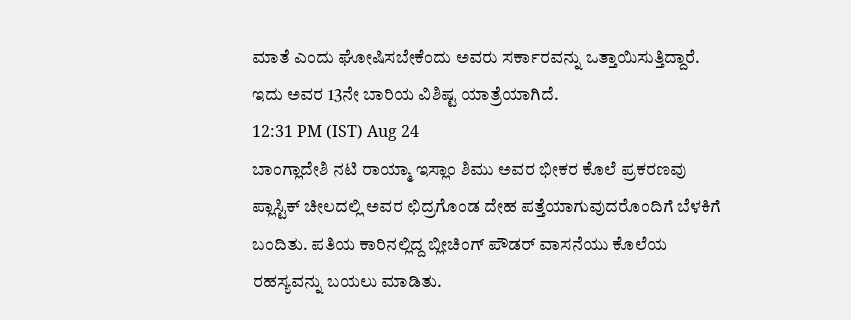ಮಾತೆ ಎಂದು ಘೋಷಿಸಬೇಕೆಂದು ಅವರು ಸರ್ಕಾರವನ್ನು ಒತ್ತಾಯಿಸುತ್ತಿದ್ದಾರೆ. ಇದು ಅವರ 13ನೇ ಬಾರಿಯ ವಿಶಿಷ್ಟ ಯಾತ್ರೆಯಾಗಿದೆ.
12:31 PM (IST) Aug 24
ಬಾಂಗ್ಲಾದೇಶಿ ನಟಿ ರಾಯ್ಮಾ ಇಸ್ಲಾಂ ಶಿಮು ಅವರ ಭೀಕರ ಕೊಲೆ ಪ್ರಕರಣವು ಪ್ಲಾಸ್ಟಿಕ್ ಚೀಲದಲ್ಲಿ ಅವರ ಛಿದ್ರಗೊಂಡ ದೇಹ ಪತ್ತೆಯಾಗುವುದರೊಂದಿಗೆ ಬೆಳಕಿಗೆ ಬಂದಿತು. ಪತಿಯ ಕಾರಿನಲ್ಲಿದ್ದ ಬ್ಲೀಚಿಂಗ್ ಪೌಡರ್ ವಾಸನೆಯು ಕೊಲೆಯ ರಹಸ್ಯವನ್ನು ಬಯಲು ಮಾಡಿತು.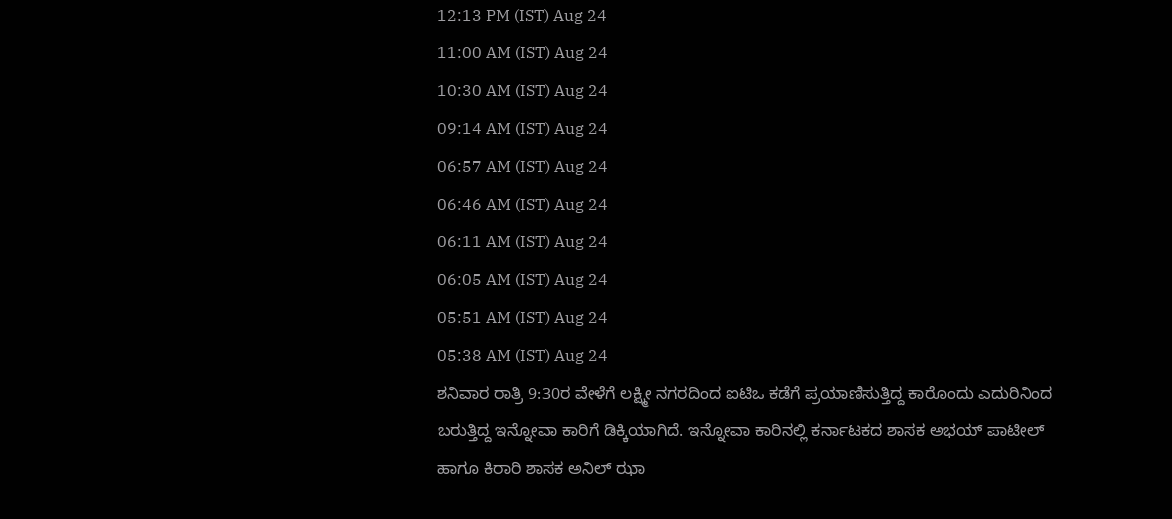12:13 PM (IST) Aug 24
11:00 AM (IST) Aug 24
10:30 AM (IST) Aug 24
09:14 AM (IST) Aug 24
06:57 AM (IST) Aug 24
06:46 AM (IST) Aug 24
06:11 AM (IST) Aug 24
06:05 AM (IST) Aug 24
05:51 AM (IST) Aug 24
05:38 AM (IST) Aug 24
ಶನಿವಾರ ರಾತ್ರಿ 9:30ರ ವೇಳೆಗೆ ಲಕ್ಷ್ಮೀ ನಗರದಿಂದ ಐಟಿಒ ಕಡೆಗೆ ಪ್ರಯಾಣಿಸುತ್ತಿದ್ದ ಕಾರೊಂದು ಎದುರಿನಿಂದ ಬರುತ್ತಿದ್ದ ಇನ್ನೋವಾ ಕಾರಿಗೆ ಡಿಕ್ಕಿಯಾಗಿದೆ. ಇನ್ನೋವಾ ಕಾರಿನಲ್ಲಿ ಕರ್ನಾಟಕದ ಶಾಸಕ ಅಭಯ್ ಪಾಟೀಲ್ ಹಾಗೂ ಕಿರಾರಿ ಶಾಸಕ ಅನಿಲ್ ಝಾ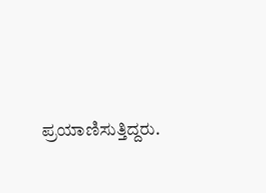ಪ್ರಯಾಣಿಸುತ್ತಿದ್ದರು.